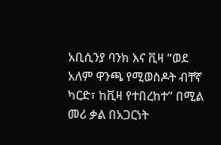አቢሲንያ ባንክ እና ቪዛ “ወደ አለም ዋንጫ የሚወስዶት ብቸኛ ካርድ፣ ከቪዛ የተበረከተ” በሚል መሪ ቃል በአጋርነት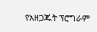የአዘጋጁት ፕሮግራም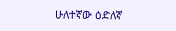ሁለተኛው ዕድለኛ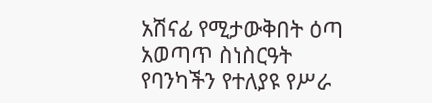አሽናፊ የሚታውቅበት ዕጣ አወጣጥ ስነስርዓት የባንካችን የተለያዩ የሥራ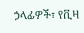ኃላፊዎች፣ የቪዛ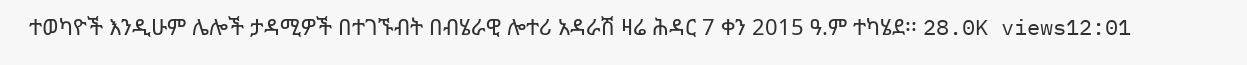ተወካዮች እንዲሁም ሌሎች ታዳሚዎች በተገኙብት በብሄራዊ ሎተሪ አዳራሽ ዛሬ ሕዳር 7 ቀን 2015 ዓ.ም ተካሄደ፡፡ 28.0K views12:01